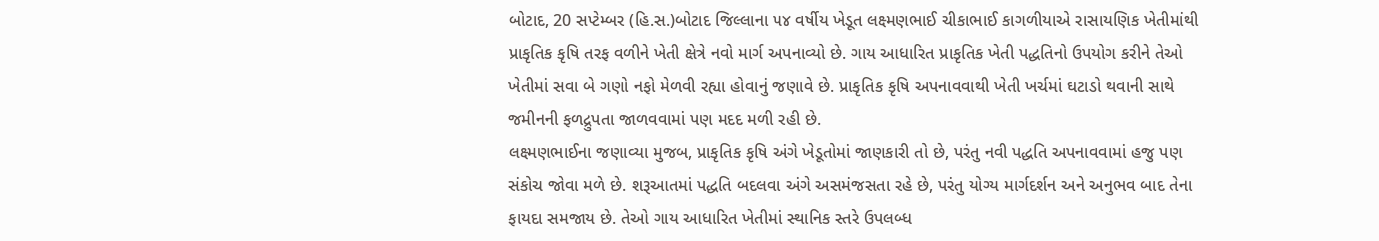બોટાદ, 20 સપ્ટેમ્બર (હિ.સ.)બોટાદ જિલ્લાના ૫૪ વર્ષીય ખેડૂત લક્ષ્મણભાઈ ચીકાભાઈ કાગળીયાએ રાસાયણિક ખેતીમાંથી પ્રાકૃતિક કૃષિ તરફ વળીને ખેતી ક્ષેત્રે નવો માર્ગ અપનાવ્યો છે. ગાય આધારિત પ્રાકૃતિક ખેતી પદ્ધતિનો ઉપયોગ કરીને તેઓ ખેતીમાં સવા બે ગણો નફો મેળવી રહ્યા હોવાનું જણાવે છે. પ્રાકૃતિક કૃષિ અપનાવવાથી ખેતી ખર્ચમાં ઘટાડો થવાની સાથે જમીનની ફળદ્રુપતા જાળવવામાં પણ મદદ મળી રહી છે.
લક્ષ્મણભાઈના જણાવ્યા મુજબ, પ્રાકૃતિક કૃષિ અંગે ખેડૂતોમાં જાણકારી તો છે, પરંતુ નવી પદ્ધતિ અપનાવવામાં હજુ પણ સંકોચ જોવા મળે છે. શરૂઆતમાં પદ્ધતિ બદલવા અંગે અસમંજસતા રહે છે, પરંતુ યોગ્ય માર્ગદર્શન અને અનુભવ બાદ તેના ફાયદા સમજાય છે. તેઓ ગાય આધારિત ખેતીમાં સ્થાનિક સ્તરે ઉપલબ્ધ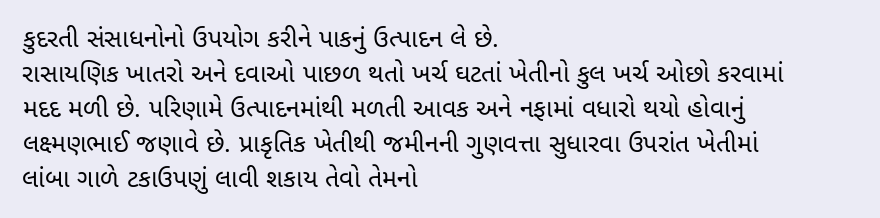કુદરતી સંસાધનોનો ઉપયોગ કરીને પાકનું ઉત્પાદન લે છે.
રાસાયણિક ખાતરો અને દવાઓ પાછળ થતો ખર્ચ ઘટતાં ખેતીનો કુલ ખર્ચ ઓછો કરવામાં મદદ મળી છે. પરિણામે ઉત્પાદનમાંથી મળતી આવક અને નફામાં વધારો થયો હોવાનું લક્ષ્મણભાઈ જણાવે છે. પ્રાકૃતિક ખેતીથી જમીનની ગુણવત્તા સુધારવા ઉપરાંત ખેતીમાં લાંબા ગાળે ટકાઉપણું લાવી શકાય તેવો તેમનો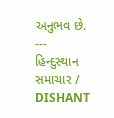અનુભવ છે.
---
હિન્દુસ્થાન સમાચાર / DISHANT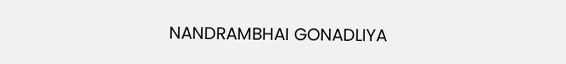NANDRAMBHAI GONADLIYA